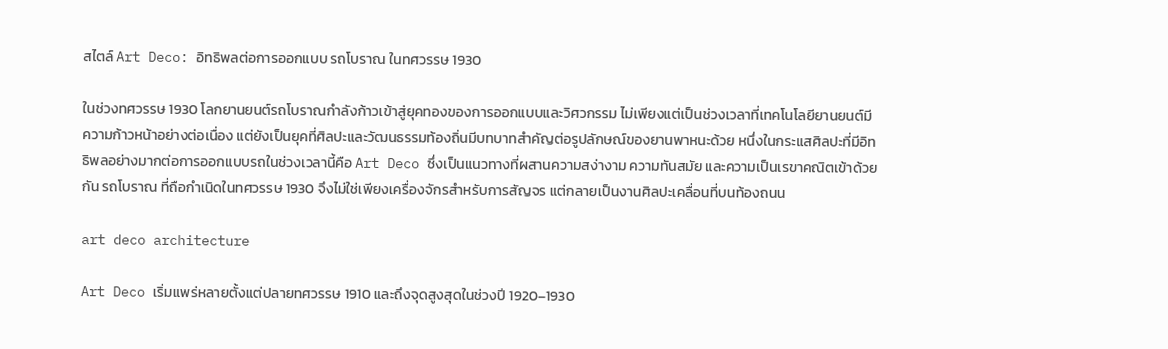สไตล์ Art Deco: อิทธิพลต่อการออกแบบ รถโบราณ ในทศวรรษ 1930

ในช่วงทศวรรษ 1930 โลกยานยนต์รถโบราณกำลังก้าวเข้าสู่ยุคทองของการออกแบบและวิศวกรรม ไม่เพียงแต่เป็นช่วงเวลาที่เทคโนโลยียานยนต์มีความก้าวหน้าอย่างต่อเนื่อง แต่ยังเป็นยุคที่ศิลปะและวัฒนธรรมท้องถิ่นมีบทบาทสำคัญต่อรูปลักษณ์ของยานพาหนะด้วย หนึ่งในกระแสศิลปะที่มีอิทธิพลอย่างมากต่อการออกแบบรถในช่วงเวลานี้คือ Art Deco ซึ่งเป็นแนวทางที่ผสานความสง่างาม ความทันสมัย และความเป็นเรขาคณิตเข้าด้วยกัน รถโบราณ ที่ถือกำเนิดในทศวรรษ 1930 จึงไม่ใช่เพียงเครื่องจักรสำหรับการสัญจร แต่กลายเป็นงานศิลปะเคลื่อนที่บนท้องถนน

art deco architecture

Art Deco เริ่มแพร่หลายตั้งแต่ปลายทศวรรษ 1910 และถึงจุดสูงสุดในช่วงปี 1920–1930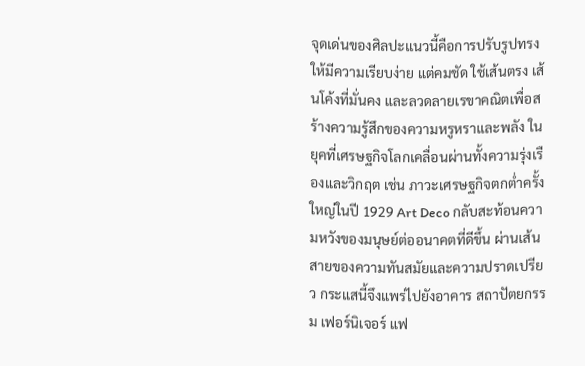จุดเด่นของศิลปะแนวนี้คือการปรับรูปทรงให้มีความเรียบง่าย แต่คมชัด ใช้เส้นตรง เส้นโค้งที่มั่นคง และลวดลายเรขาคณิตเพื่อสร้างความรู้สึกของความหรูหราและพลัง ในยุคที่เศรษฐกิจโลกเคลื่อนผ่านทั้งความรุ่งเรืองและวิกฤต เช่น ภาวะเศรษฐกิจตกต่ำครั้งใหญ่ในปี 1929 Art Deco กลับสะท้อนความหวังของมนุษย์ต่ออนาคตที่ดีขึ้น ผ่านเส้นสายของความทันสมัยและความปราดเปรียว กระแสนี้จึงแพร่ไปยังอาคาร สถาปัตยกรรม เฟอร์นิเจอร์ แฟ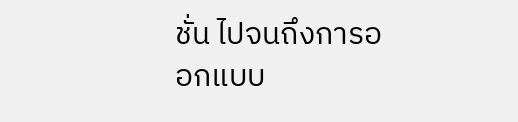ชั่น ไปจนถึงการออกแบบ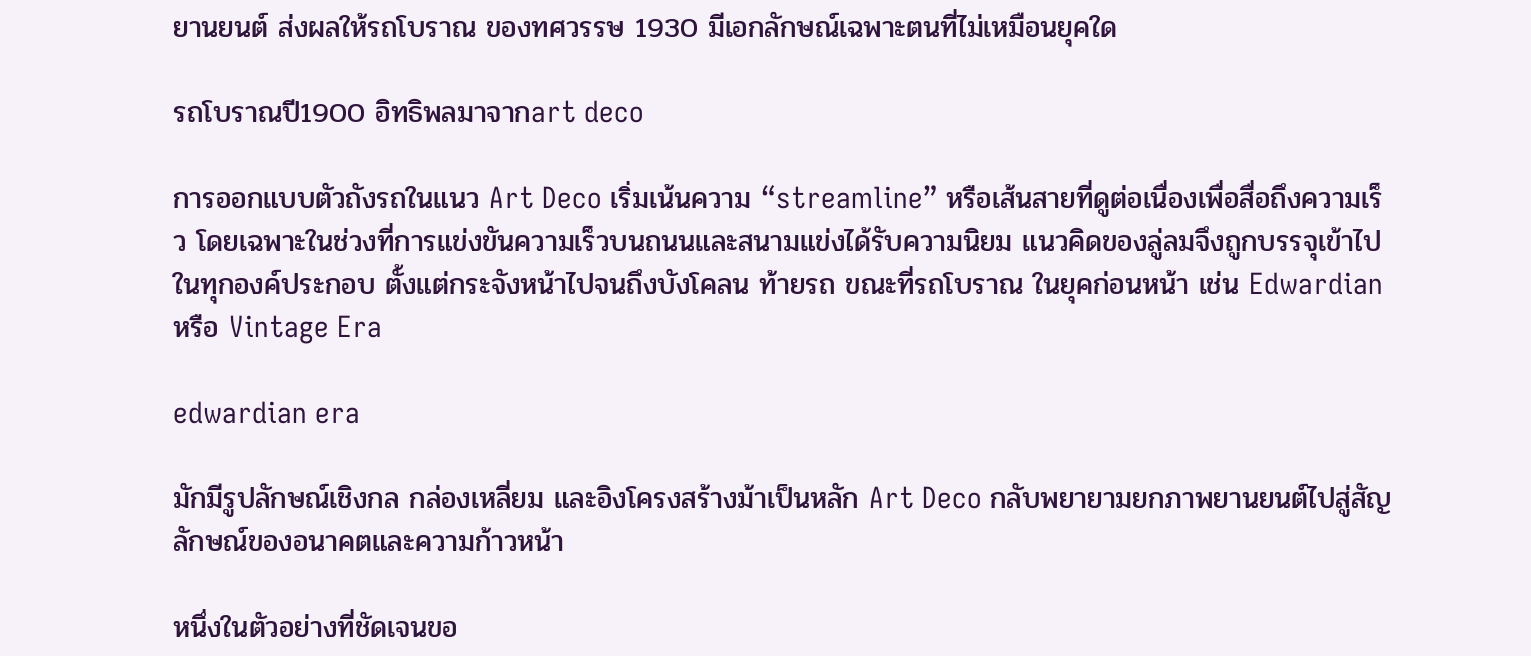ยานยนต์ ส่งผลให้รถโบราณ ของทศวรรษ 1930 มีเอกลักษณ์เฉพาะตนที่ไม่เหมือนยุคใด

รถโบราณปี1900 อิทธิพลมาจากart deco

การออกแบบตัวถังรถในแนว Art Deco เริ่มเน้นความ “streamline” หรือเส้นสายที่ดูต่อเนื่องเพื่อสื่อถึงความเร็ว โดยเฉพาะในช่วงที่การแข่งขันความเร็วบนถนนและสนามแข่งได้รับความนิยม แนวคิดของลู่ลมจึงถูกบรรจุเข้าไปในทุกองค์ประกอบ ตั้งแต่กระจังหน้าไปจนถึงบังโคลน ท้ายรถ ขณะที่รถโบราณ ในยุคก่อนหน้า เช่น Edwardian หรือ Vintage Era

edwardian era

มักมีรูปลักษณ์เชิงกล กล่องเหลี่ยม และอิงโครงสร้างม้าเป็นหลัก Art Deco กลับพยายามยกภาพยานยนต์ไปสู่สัญลักษณ์ของอนาคตและความก้าวหน้า

หนึ่งในตัวอย่างที่ชัดเจนขอ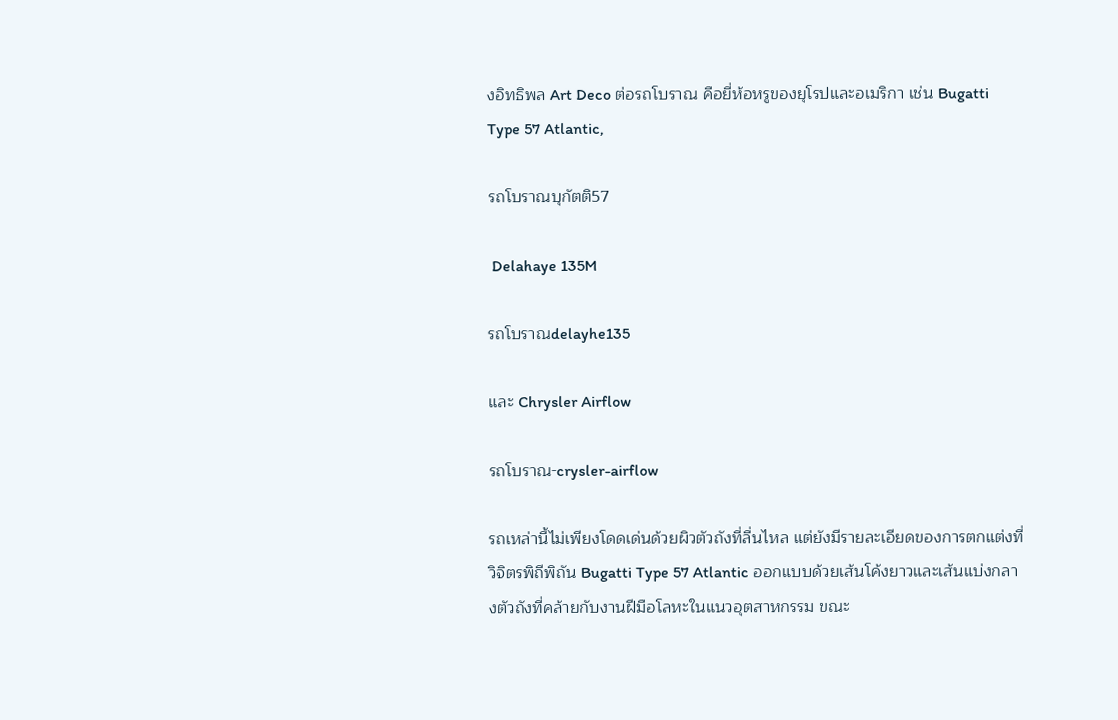งอิทธิพล Art Deco ต่อรถโบราณ คือยี่ห้อหรูของยุโรปและอเมริกา เช่น Bugatti Type 57 Atlantic,

รถโบราณบุกัตติ57

 Delahaye 135M

รถโบราณdelayhe135

และ Chrysler Airflow

รถโบราณ-crysler-airflow

รถเหล่านี้ไม่เพียงโดดเด่นด้วยผิวตัวถังที่ลื่นไหล แต่ยังมีรายละเอียดของการตกแต่งที่วิจิตรพิถีพิถัน Bugatti Type 57 Atlantic ออกแบบด้วยเส้นโค้งยาวและเส้นแบ่งกลางตัวถังที่คล้ายกับงานฝีมือโลหะในแนวอุตสาหกรรม ขณะ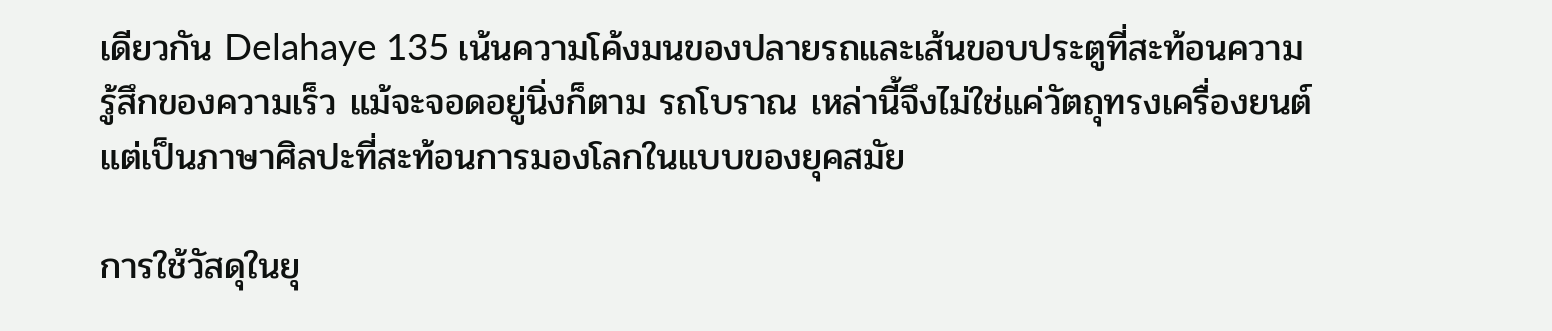เดียวกัน Delahaye 135 เน้นความโค้งมนของปลายรถและเส้นขอบประตูที่สะท้อนความรู้สึกของความเร็ว แม้จะจอดอยู่นิ่งก็ตาม รถโบราณ เหล่านี้จึงไม่ใช่แค่วัตถุทรงเครื่องยนต์ แต่เป็นภาษาศิลปะที่สะท้อนการมองโลกในแบบของยุคสมัย

การใช้วัสดุในยุ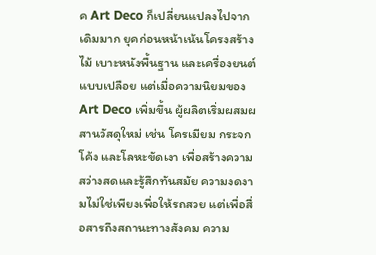ค Art Deco ก็เปลี่ยนแปลงไปจากเดิมมาก ยุคก่อนหน้าเน้นโครงสร้างไม้ เบาะหนังพื้นฐาน และเครื่องยนต์แบบเปลือย แต่เมื่อความนิยมของ Art Deco เพิ่มขึ้น ผู้ผลิตเริ่มผสมผสานวัสดุใหม่ เช่น โครเมียม กระจกโค้ง และโลหะขัดเงา เพื่อสร้างความสว่างสดและรู้สึกทันสมัย ความงดงามไม่ใช่เพียงเพื่อให้รถสวย แต่เพื่อสื่อสารถึงสถานะทางสังคม ความ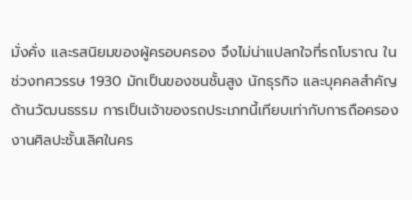มั่งคั่ง และรสนิยมของผู้ครอบครอง จึงไม่น่าแปลกใจที่รถโบราณ ในช่วงทศวรรษ 1930 มักเป็นของชนชั้นสูง นักธุรกิจ และบุคคลสำคัญด้านวัฒนธรรม การเป็นเจ้าของรถประเภทนี้เทียบเท่ากับการถือครองงานศิลปะชั้นเลิศในคร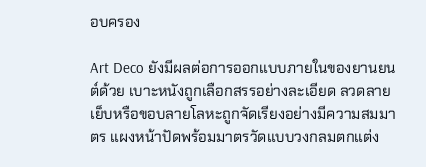อบครอง

Art Deco ยังมีผลต่อการออกแบบภายในของยานยนต์ด้วย เบาะหนังถูกเลือกสรรอย่างละเอียด ลวดลายเย็บหรือขอบลายโลหะถูกจัดเรียงอย่างมีความสมมาตร แผงหน้าปัดพร้อมมาตรวัดแบบวงกลมตกแต่ง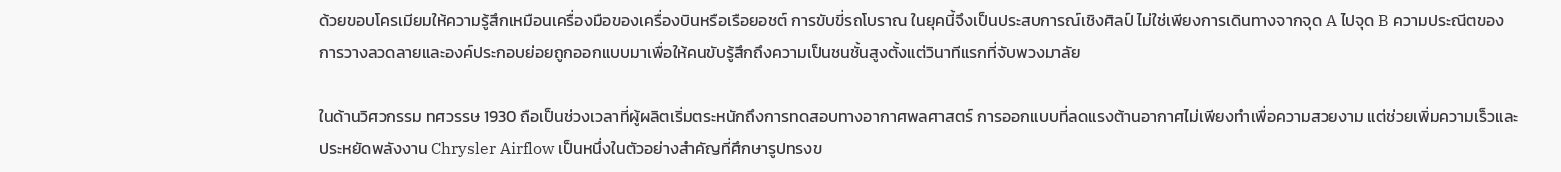ด้วยขอบโครเมียมให้ความรู้สึกเหมือนเครื่องมือของเครื่องบินหรือเรือยอชต์ การขับขี่รถโบราณ ในยุคนี้จึงเป็นประสบการณ์เชิงศิลป์ ไม่ใช่เพียงการเดินทางจากจุด A ไปจุด B ความประณีตของการวางลวดลายและองค์ประกอบย่อยถูกออกแบบมาเพื่อให้คนขับรู้สึกถึงความเป็นชนชั้นสูงตั้งแต่วินาทีแรกที่จับพวงมาลัย

ในด้านวิศวกรรม ทศวรรษ 1930 ถือเป็นช่วงเวลาที่ผู้ผลิตเริ่มตระหนักถึงการทดสอบทางอากาศพลศาสตร์ การออกแบบที่ลดแรงต้านอากาศไม่เพียงทำเพื่อความสวยงาม แต่ช่วยเพิ่มความเร็วและประหยัดพลังงาน Chrysler Airflow เป็นหนึ่งในตัวอย่างสำคัญที่ศึกษารูปทรงข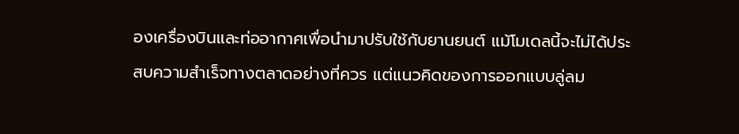องเครื่องบินและท่ออากาศเพื่อนำมาปรับใช้กับยานยนต์ แม้โมเดลนี้จะไม่ได้ประสบความสำเร็จทางตลาดอย่างที่ควร แต่แนวคิดของการออกแบบลู่ลม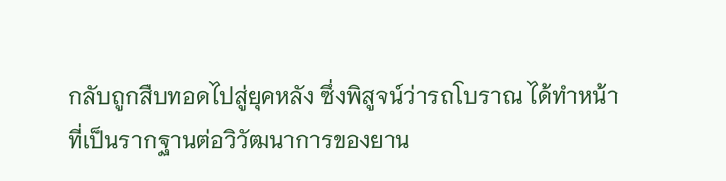กลับถูกสืบทอดไปสู่ยุคหลัง ซึ่งพิสูจน์ว่ารถโบราณ ได้ทำหน้าที่เป็นรากฐานต่อวิวัฒนาการของยาน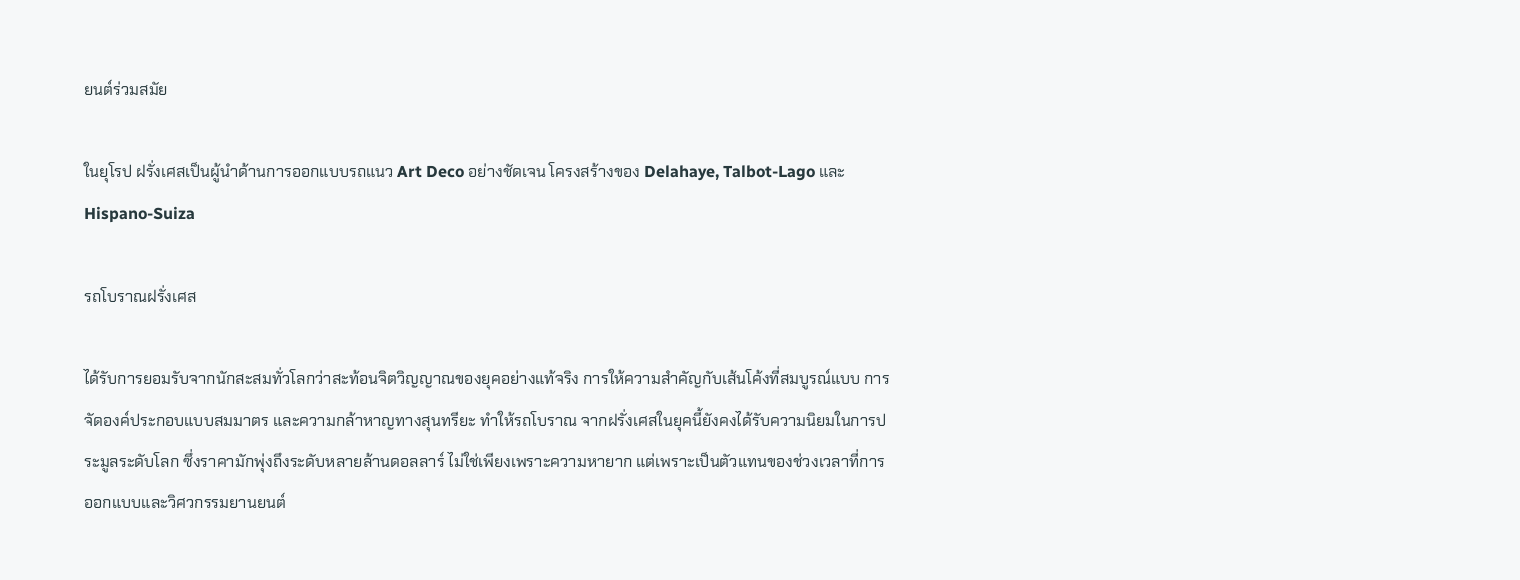ยนต์ร่วมสมัย

ในยุโรป ฝรั่งเศสเป็นผู้นำด้านการออกแบบรถแนว Art Deco อย่างชัดเจน โครงสร้างของ Delahaye, Talbot-Lago และ Hispano-Suiza

รถโบราณฝรั่งเศส

ได้รับการยอมรับจากนักสะสมทั่วโลกว่าสะท้อนจิตวิญญาณของยุคอย่างแท้จริง การให้ความสำคัญกับเส้นโค้งที่สมบูรณ์แบบ การจัดองค์ประกอบแบบสมมาตร และความกล้าหาญทางสุนทรียะ ทำให้รถโบราณ จากฝรั่งเศสในยุคนี้ยังคงได้รับความนิยมในการประมูลระดับโลก ซึ่งราคามักพุ่งถึงระดับหลายล้านดอลลาร์ ไม่ใช่เพียงเพราะความหายาก แต่เพราะเป็นตัวแทนของช่วงเวลาที่การออกแบบและวิศวกรรมยานยนต์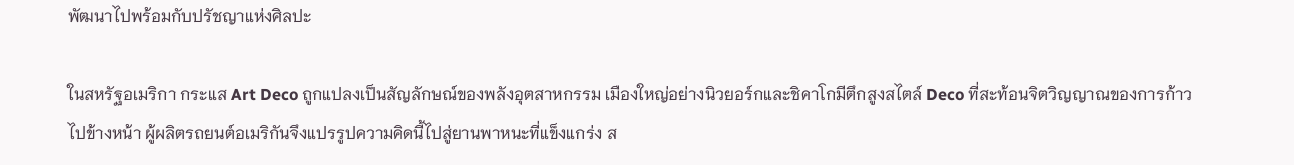พัฒนาไปพร้อมกับปรัชญาแห่งศิลปะ

ในสหรัฐอเมริกา กระแส Art Deco ถูกแปลงเป็นสัญลักษณ์ของพลังอุตสาหกรรม เมืองใหญ่อย่างนิวยอร์กและชิคาโกมีตึกสูงสไตล์ Deco ที่สะท้อนจิตวิญญาณของการก้าวไปข้างหน้า ผู้ผลิตรถยนต์อเมริกันจึงแปรรูปความคิดนี้ไปสู่ยานพาหนะที่แข็งแกร่ง ส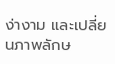ง่างาม และเปลี่ยนภาพลักษ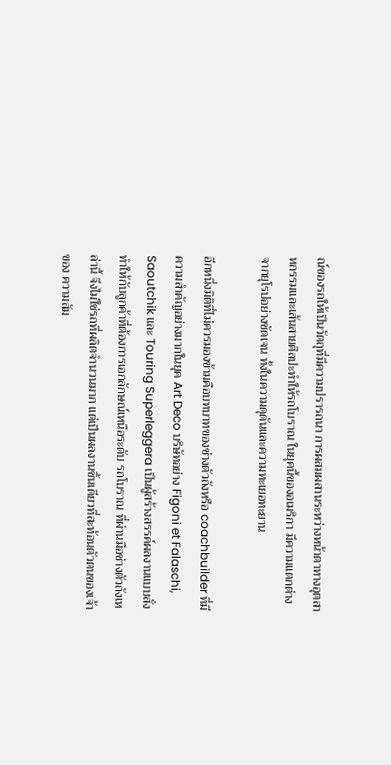ณ์ของรถให้เป็นวัตถุที่มีความปรารถนา การผสมผสานระหว่างหน้าตาทางอุตสาหกรรมและเส้นสายศิลปะทำให้รถโบราณ ในยุคนี้ของอเมริกา มีความแตกต่างจากยุโรปอย่างชัดเจน ทั้งในความดุดันและความทะเยอทะยาน

อีกหนึ่งมิติที่ไม่ควรมองข้ามคือบทบาทของช่างตัวถังหรือ coachbuilder ที่มีความสำคัญอย่างมากในยุค Art Deco บริษัทอย่าง Figoni et Falaschi, Saoutchik และ Touring Superleggera เป็นผู้สร้างสรรค์ผลงานแบบสั่งทำให้กับลูกค้าที่ต้องการเอกลักษณ์เหนือระดับ รถโบราณ ที่ผ่านมือช่างตัวถังเหล่านี้ จึงไม่ใช่รถที่ผลิตจำนวนมาก แต่เป็นผลงานชิ้นเดียวที่สะท้อนตัวตนของเจ้าของ ความสัม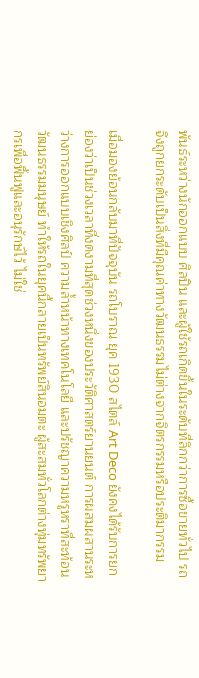พันธ์ระหว่างนักออกแบบ ศิลปิน และผู้ใช้รถเกิดขึ้นในระดับที่ลึกกว่าการซื้อขายทั่วไป รถจึงถูกยกระดับเป็นสิ่งที่มีคุณค่าทางวัฒนธรรมไม่ต่างจากจิตรกรรมหรือประติมากรรม

เมื่อมองย้อนกลับมาที่ปัจจุบัน รถโบราณ ยุค 1930 สไตล์ Art Deco ยังคงได้รับการยกย่องว่าเป็นช่วงเวลาที่งดงามที่สุดช่วงหนึ่งของประวัติศาสตร์ยานยนต์ การผสมผสานระหว่างการออกแบบเชิงศิลป์ ความล้ำหน้าทางเทคโนโลยี และปรัชญาความหรูหราที่สะท้อนวัฒนธรรมมนุษย์ ทำให้รถในยุคนี้กลายเป็นทรัพย์สินอมตะ ผู้สะสมทั่วโลกต่างทุ่มทรัพยากรเพื่อฟื้นฟูและอนุรักษ์ไว้ ไม่ใช่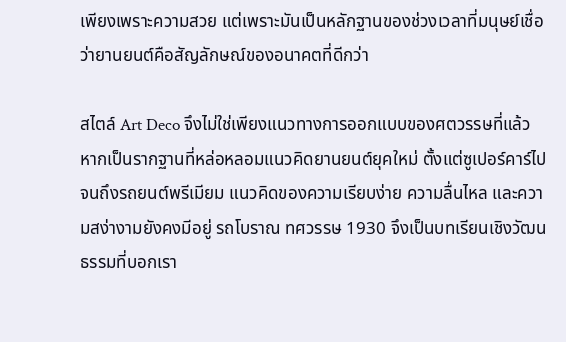เพียงเพราะความสวย แต่เพราะมันเป็นหลักฐานของช่วงเวลาที่มนุษย์เชื่อว่ายานยนต์คือสัญลักษณ์ของอนาคตที่ดีกว่า

สไตล์ Art Deco จึงไม่ใช่เพียงแนวทางการออกแบบของศตวรรษที่แล้ว หากเป็นรากฐานที่หล่อหลอมแนวคิดยานยนต์ยุคใหม่ ตั้งแต่ซูเปอร์คาร์ไปจนถึงรถยนต์พรีเมียม แนวคิดของความเรียบง่าย ความลื่นไหล และความสง่างามยังคงมีอยู่ รถโบราณ ทศวรรษ 1930 จึงเป็นบทเรียนเชิงวัฒนธรรมที่บอกเรา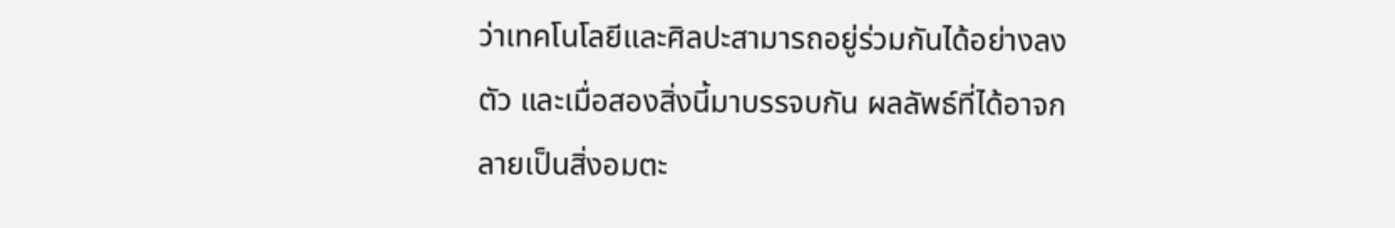ว่าเทคโนโลยีและศิลปะสามารถอยู่ร่วมกันได้อย่างลงตัว และเมื่อสองสิ่งนี้มาบรรจบกัน ผลลัพธ์ที่ได้อาจกลายเป็นสิ่งอมตะ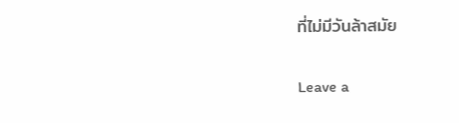ที่ไม่มีวันล้าสมัย

Leave a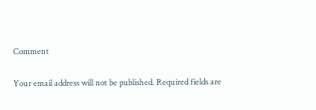Comment

Your email address will not be published. Required fields are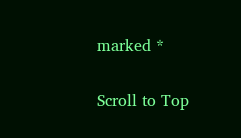marked *

Scroll to Top